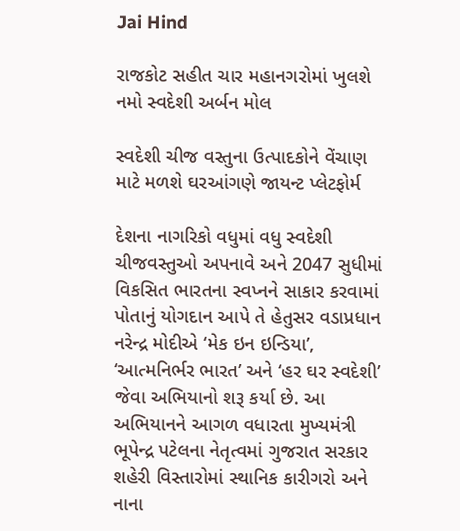Jai Hind

રાજકોટ સહીત ચાર મહાનગરોમાં ખુલશે નમો સ્વદેશી અર્બન મોલ

સ્વદેશી ચીજ વસ્તુના ઉત્પાદકોને વેંચાણ માટે મળશે ઘરઆંગણે જાયન્ટ પ્લેટફોર્મ

દેશના નાગરિકો વધુમાં વધુ સ્વદેશી ચીજવસ્તુઓ અપનાવે અને 2047 સુધીમાં વિકસિત ભારતના સ્વપ્નને સાકાર કરવામાં પોતાનું યોગદાન આપે તે હેતુસર વડાપ્રધાન નરેન્દ્ર મોદીએ ‘મેક ઇન ઇન્ડિયા’, ‘આત્મનિર્ભર ભારત’ અને ‘હર ઘર સ્વદેશી’ જેવા અભિયાનો શરૂ કર્યા છે. આ અભિયાનને આગળ વધારતા મુખ્યમંત્રી ભૂપેન્દ્ર પટેલના નેતૃત્વમાં ગુજરાત સરકાર શહેરી વિસ્તારોમાં સ્થાનિક કારીગરો અને નાના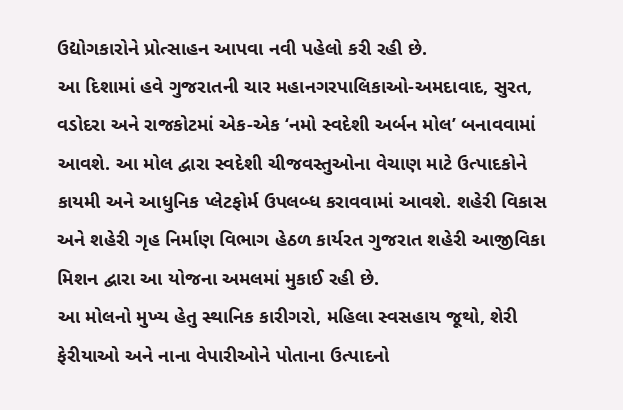ઉદ્યોગકારોને પ્રોત્સાહન આપવા નવી પહેલો કરી રહી છે.
આ દિશામાં હવે ગુજરાતની ચાર મહાનગરપાલિકાઓ-અમદાવાદ, સુરત, વડોદરા અને રાજકોટમાં એક-એક ‘નમો સ્વદેશી અર્બન મોલ’ બનાવવામાં આવશે. આ મોલ દ્વારા સ્વદેશી ચીજવસ્તુઓના વેચાણ માટે ઉત્પાદકોને કાયમી અને આધુનિક પ્લેટફોર્મ ઉપલબ્ધ કરાવવામાં આવશે. શહેરી વિકાસ અને શહેરી ગૃહ નિર્માણ વિભાગ હેઠળ કાર્યરત ગુજરાત શહેરી આજીવિકા મિશન દ્વારા આ યોજના અમલમાં મુકાઈ રહી છે.
આ મોલનો મુખ્ય હેતુ સ્થાનિક કારીગરો, મહિલા સ્વસહાય જૂથો, શેરી ફેરીયાઓ અને નાના વેપારીઓને પોતાના ઉત્પાદનો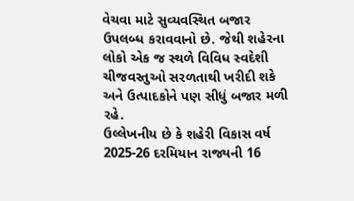વેચવા માટે સુવ્યવસ્થિત બજાર ઉપલબ્ધ કરાવવાનો છે. જેથી શહેરના લોકો એક જ સ્થળે વિવિધ સ્વદેશી ચીજવસ્તુઓ સરળતાથી ખરીદી શકે અને ઉત્પાદકોને પણ સીધું બજાર મળી રહે.
ઉલ્લેખનીય છે કે શહેરી વિકાસ વર્ષ 2025-26 દરમિયાન રાજ્યની 16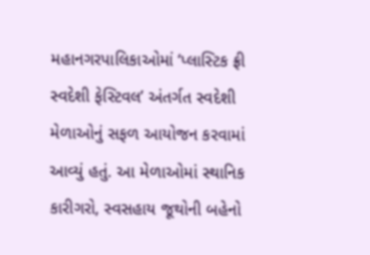મહાનગરપાલિકાઓમાં ‘પ્લાસ્ટિક ફ્રી સ્વદેશી ફેસ્ટિવલ’ અંતર્ગત સ્વદેશી મેળાઓનું સફળ આયોજન કરવામાં આવ્યું હતું. આ મેળાઓમાં સ્થાનિક કારીગરો, સ્વસહાય જૂથોની બહેનો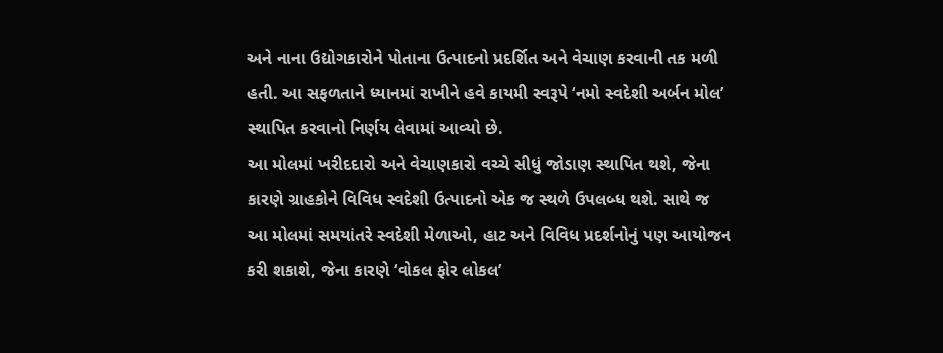અને નાના ઉદ્યોગકારોને પોતાના ઉત્પાદનો પ્રદર્શિત અને વેચાણ કરવાની તક મળી હતી. આ સફળતાને ધ્યાનમાં રાખીને હવે કાયમી સ્વરૂપે ‘નમો સ્વદેશી અર્બન મોલ’ સ્થાપિત કરવાનો નિર્ણય લેવામાં આવ્યો છે.
આ મોલમાં ખરીદદારો અને વેચાણકારો વચ્ચે સીધું જોડાણ સ્થાપિત થશે, જેના કારણે ગ્રાહકોને વિવિધ સ્વદેશી ઉત્પાદનો એક જ સ્થળે ઉપલબ્ધ થશે. સાથે જ આ મોલમાં સમયાંતરે સ્વદેશી મેળાઓ, હાટ અને વિવિધ પ્રદર્શનોનું પણ આયોજન કરી શકાશે, જેના કારણે ‘વોકલ ફોર લોકલ’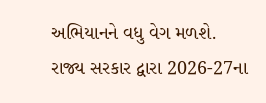અભિયાનને વધુ વેગ મળશે.
રાજ્ય સરકાર દ્વારા 2026-27ના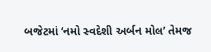બજેટમાં ‘નમો સ્વદેશી અર્બન મોલ’ તેમજ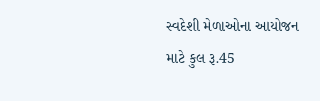સ્વદેશી મેળાઓના આયોજન માટે કુલ રૂ.45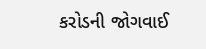કરોડની જોગવાઈ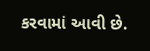કરવામાં આવી છે.